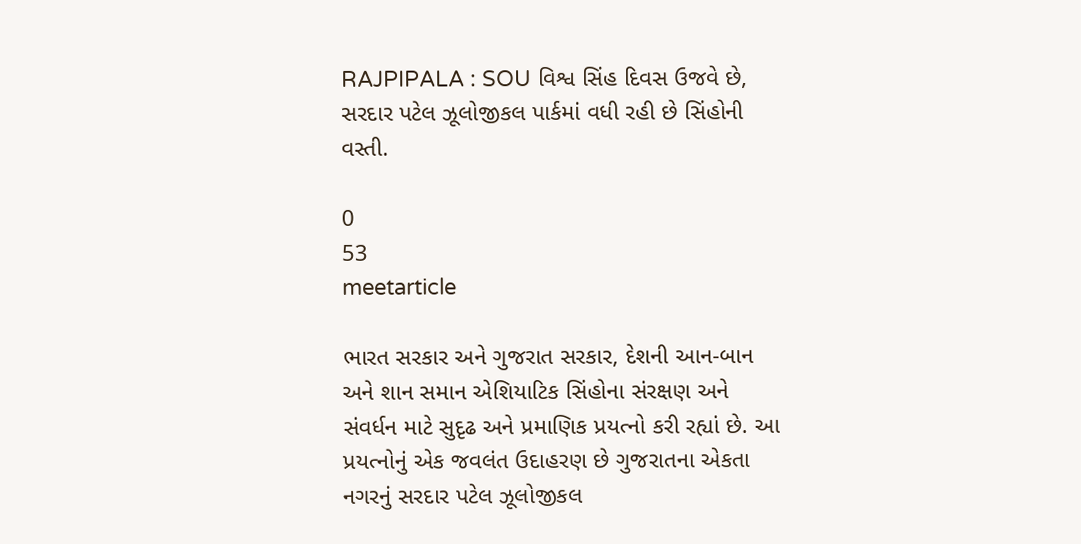RAJPIPALA : SOU વિશ્વ સિંહ દિવસ ઉજવે છે, સરદાર પટેલ ઝૂલોજીકલ પાર્કમાં વધી રહી છે સિંહોની વસ્તી.

0
53
meetarticle

ભારત સરકાર અને ગુજરાત સરકાર, દેશની આન-બાન અને શાન સમાન એશિયાટિક સિંહોના સંરક્ષણ અને સંવર્ધન માટે સુદૃઢ અને પ્રમાણિક પ્રયત્નો કરી રહ્યાં છે. આ પ્રયત્નોનું એક જવલંત ઉદાહરણ છે ગુજરાતના એકતા નગરનું સરદાર પટેલ ઝૂલોજીકલ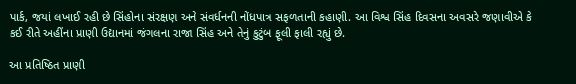પાર્ક, જયાં લખાઈ રહી છે સિંહોના સંરક્ષણ અને સંવર્ધનની નોંધપાત્ર સફળતાની કહાણી. આ વિશ્વ સિંહ દિવસના અવસરે જણાવીએ કે કઈ રીતે અહીંના પ્રાણી ઉદ્યાનમાં જંગલના રાજા સિંહ અને તેનું કુટુંબ ફૂલી ફાલી રહ્યું છે.

આ પ્રતિષ્ઠિત પ્રાણી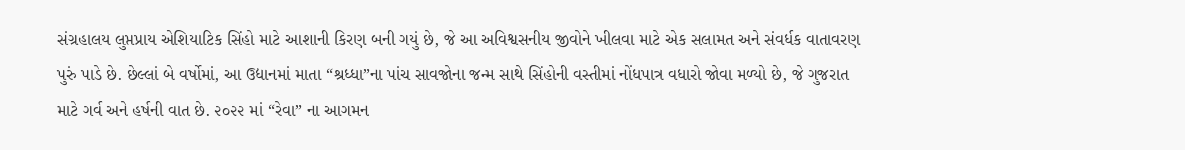સંગ્રહાલય લુપ્તપ્રાય એશિયાટિક સિંહો માટે આશાની કિરણ બની ગયું છે, જે આ અવિશ્વસનીય જીવોને ખીલવા માટે એક સલામત અને સંવર્ધક વાતાવરણ પુરું પાડે છે. છેલ્લાં બે વર્ષોમાં, આ ઉદ્યાનમાં માતા “શ્રધ્ધા”ના પાંચ સાવજોના જન્મ સાથે સિંહોની વસ્તીમાં નોંધપાત્ર વધારો જોવા મળ્યો છે, જે ગુજરાત માટે ગર્વ અને હર્ષની વાત છે. ૨૦૨૨ માં “રેવા” ના આગમન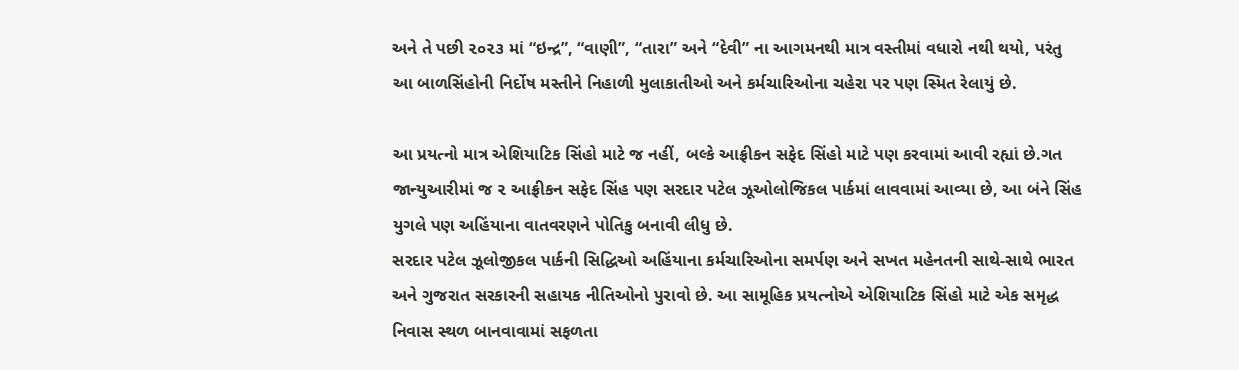અને તે પછી ૨૦૨૩ માં “ઇન્દ્ર”, “વાણી”, “તારા” અને “દેવી” ના આગમનથી માત્ર વસ્તીમાં વધારો નથી થયો, પરંતુ આ બાળસિંહોની નિર્દોષ મસ્તીને નિહાળી મુલાકાતીઓ અને કર્મચારિઓના ચહેરા પર પણ સ્મિત રેલાયું છે.

આ પ્રયત્નો માત્ર એશિયાટિક સિંહો માટે જ નહીં, બલ્કે આફ્રીકન સફેદ સિંહો માટે પણ કરવામાં આવી રહ્યાં છે.ગત જાન્યુઆરીમાં જ ૨ આફ્રીકન સફેદ સિંહ પણ સરદાર પટેલ ઝૂઓલોજિકલ પાર્કમાં લાવવામાં આવ્યા છે, આ બંને સિંહ યુગલે પણ અહિંયાના વાતવરણને પોતિકુ બનાવી લીધુ છે.
સરદાર પટેલ ઝૂલોજીકલ પાર્કની સિદ્ધિઓ અહિંયાના કર્મચારિઓના સમર્પણ અને સખત મહેનતની સાથે-સાથે ભારત અને ગુજરાત સરકારની સહાયક નીતિઓનો પુરાવો છે. આ સામૂહિક પ્રયત્નોએ એશિયાટિક સિંહો માટે એક સમૃદ્ધ નિવાસ સ્થળ બાનવાવામાં સફળતા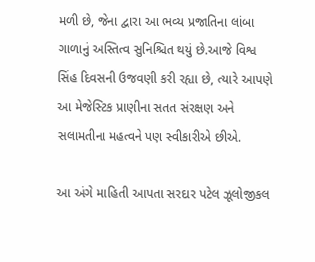મળી છે, જેના દ્વારા આ ભવ્ય પ્રજાતિના લાંબા ગાળાનું અસ્તિત્વ સુનિશ્ચિત થયું છે.આજે વિશ્વ સિંહ દિવસની ઉજવણી કરી રહ્યા છે, ત્યારે આપણે આ મેજેસ્ટિક પ્રાણીના સતત સંરક્ષણ અને સલામતીના મહત્વને પણ સ્વીકારીએ છીએ.

આ અંગે માહિતી આપતા સરદાર પટેલ ઝૂલોજીકલ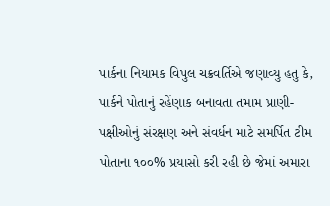પાર્કના નિયામક વિપુલ ચક્રવર્તિએ જણાવ્યુ હતુ કે, પાર્કને પોતાનું રહેંણાક બનાવતા તમામ પ્રાણી-પક્ષીઓનું સંરક્ષણ અને સંવર્ધન માટે સમર્પિત ટીમ પોતાના ૧૦૦% પ્રયાસો કરી રહી છે જેમાં અમારા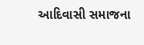આદિવાસી સમાજના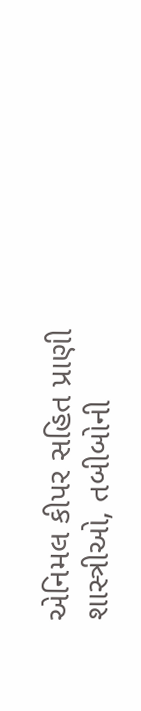એનિમલ કીપર સહિત પ્રાણી શાસ્ત્રીઓ, તબીબોની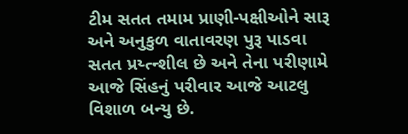ટીમ સતત તમામ પ્રાણી-પક્ષીઓને સારૂ અને અનુકુળ વાતાવરણ પુરૂ પાડવા સતત પ્રય્ત્ન્શીલ છે અને તેના પરીણામે આજે સિંહનું પરીવાર આજે આટલુ વિશાળ બન્યુ છે.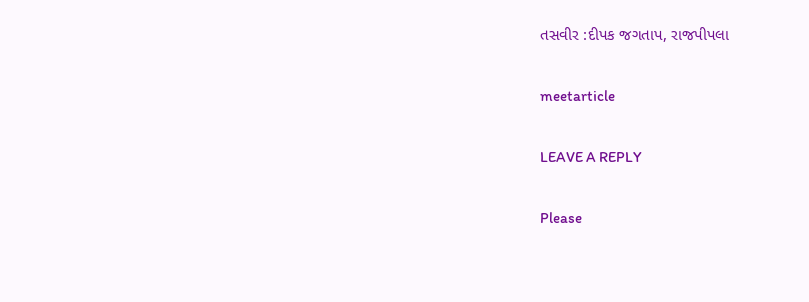તસવીર :દીપક જગતાપ, રાજપીપલા

meetarticle

LEAVE A REPLY

Please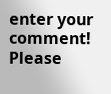enter your comment!
Please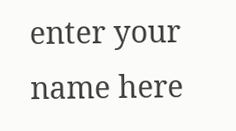enter your name here